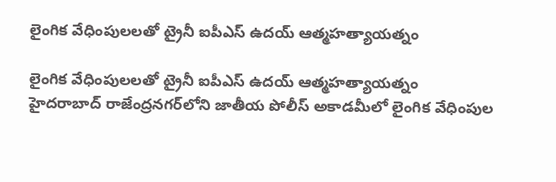లైంగిక వేధింపులలతో ట్రైనీ ఐపీఎస్ ఉదయ్ ఆత్మహత్యాయత్నం

లైంగిక వేధింపులలతో ట్రైనీ ఐపీఎస్ ఉదయ్ ఆత్మహత్యాయత్నం
హైదరాబాద్‌ రాజేంద్రనగర్‌లోని జాతీయ పోలీస్‌ అకాడమీలో లైంగిక వేధింపుల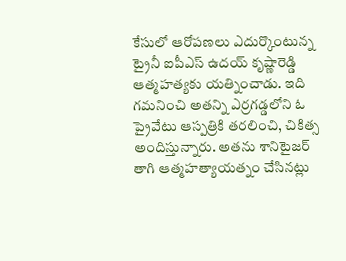కేసులో ఆరోపణలు ఎదుర్కొంటున్న ట్రైనీ ఐపీఎస్ ఉదయ్ కృష్ణారెడ్డి ఆత్మహత్యకు యత్నించాడు. ఇది గమనించి అతన్ని ఎర్రగడ్డలోని ఓ ప్రైవేటు ఆస్పత్రికి తరలించి, చికిత్స అందిస్తున్నారు. అతను శానిటైజర్ తాగి ఆత్మహత్యాయత్నం చేసినట్లు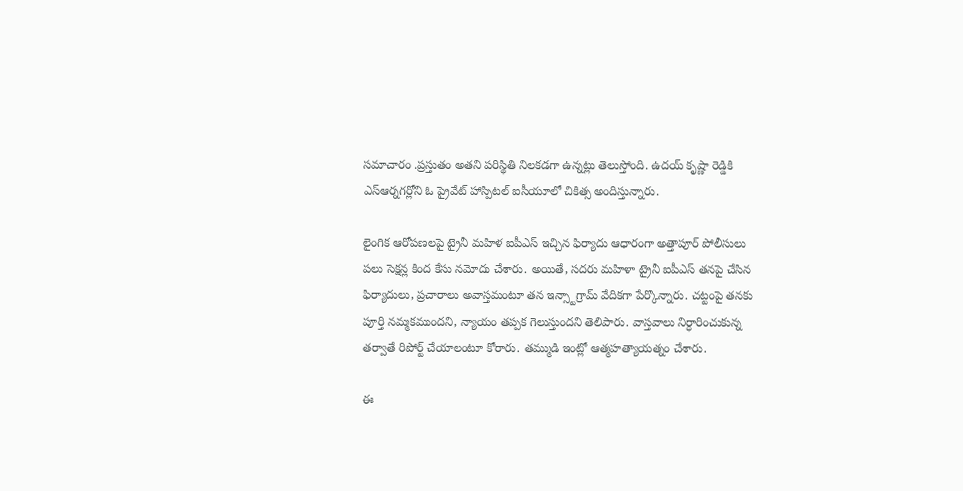సమాచారం .ప్రస్తుతం అతని పరిస్థితి నిలకడగా ఉన్నట్లు తెలుస్తోంది. ఉదయ్ కృష్ణా రెడ్డికి ఎస్ఆర్నగర్లోని ఓ ప్రైవేట్ హాస్పిటల్ ఐసీయూలో చికిత్స అందిస్తున్నారు.

లైంగిక ఆరోపణలపై ట్రైనీ మహిళ ఐపీఎస్ ఇచ్చిన ఫిర్యాదు ఆధారంగా అత్తాపూర్ పోలీసులు పలు సెక్షన్ల కింద కేసు నమోదు చేశారు. అయితే, సదరు మహిళా ట్రైనీ ఐపీఎస్ తనపై చేసిన ఫిర్యాదులు, ప్రచారాలు అవాస్తమంటూ తన ఇన్స్టాగ్రామ్ వేదికగా పేర్కొన్నారు. చట్టంపై తనకు పూర్తి నమ్మకముందని, న్యాయం తప్పక గెలుస్తుందని తెలిపారు. వాస్తవాలు నిర్ధారించుకున్న తర్వాతే రిపోర్ట్ చేయాలంటూ కోరారు. తమ్ముడి ఇంట్లో ఆత్మహత్యాయత్నం చేశారు.

ఈ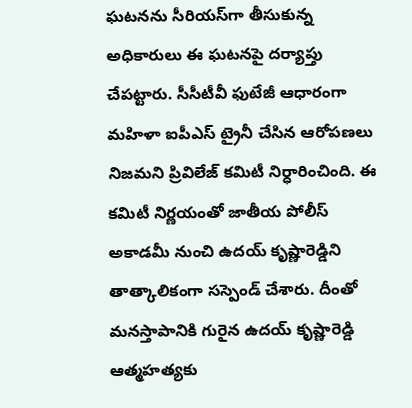ఘటనను సీరియస్‌గా తీసుకున్న అధికారులు ఈ ఘటనపై దర్యాప్తు చేపట్టారు. సీసీటీవీ ఫుటేజీ ఆధారంగా మహిళా ఐపీఎస్ ట్రైనీ చేసిన ఆరోపణలు నిజమని ప్రివిలేజ్ కమిటీ నిర్ధారించింది. ఈ కమిటీ నిర్ణయంతో జాతీయ పోలీస్ అకాడమీ నుంచి ఉదయ్ కృష్ణారెడ్డిని తాత్కాలికంగా సస్పెండ్ చేశారు. దీంతో మనస్తాపానికి గురైన ఉదయ్ కృష్ణారెడ్డి ఆత్మహత్యకు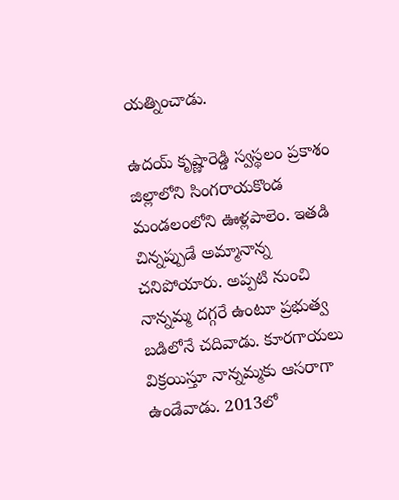యత్నించాడు.

ఉదయ్ కృష్ణారెడ్డి స్వస్థలం ప్రకాశం జిల్లాలోని సింగరాయకొండ మండలంలోని ఊళ్లపాలెం. ఇతడి చిన్నప్పుడే అమ్మానాన్న చనిపోయారు. అప్పటి నుంచి నాన్నమ్మ దగ్గరే ఉంటూ ప్రభుత్వ బడిలోనే చదివాడు. కూరగాయలు విక్రయిస్తూ నాన్నమ్మకు ఆసరాగా ఉండేవాడు. 2013లో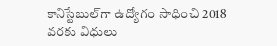కానిస్టేబుల్‌గా ఉద్యోగం సాధించి 2018 వరకు విధులు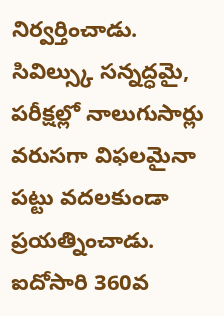నిర్వర్తించాడు. సివిల్స్కు సన్నద్ధమై, పరీక్షల్లో నాలుగుసార్లు వరుసగా విఫలమైనా పట్టు వదలకుండా ప్రయత్నించాడు. ఐదోసారి 360వ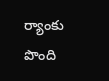ర్యాంకు పొంది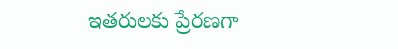ఇతరులకు ప్రేరణగా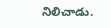నిలిచాడు.